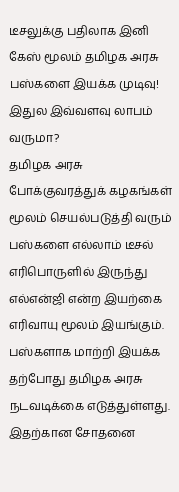டீசலுக்கு பதிலாக இனி கேஸ் மூலம் தமிழக அரசு பஸ்களை இயக்க முடிவு! இதுல இவ்வளவு லாபம் வருமா?
தமிழக அரசு போக்குவரத்துக் கழகங்கள் மூலம் செயல்படுத்தி வரும் பஸ்களை எல்லாம் டீசல் எரிபொருளில் இருந்து எல்என்ஜி என்ற இயற்கை எரிவாயு மூலம் இயங்கும். பஸ்களாக மாற்றி இயக்க தற்போது தமிழக அரசு நடவடிக்கை எடுத்துள்ளது. இதற்கான சோதனை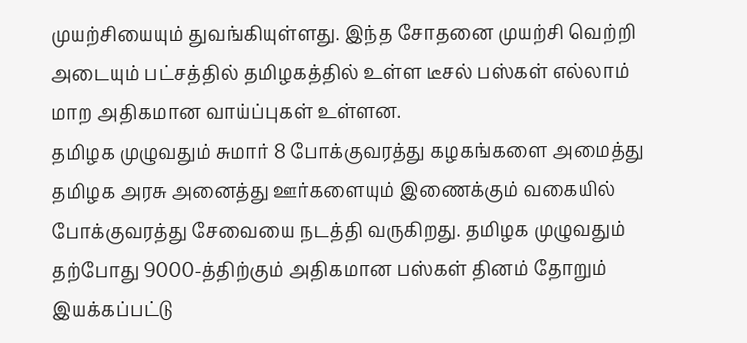முயற்சியையும் துவங்கியுள்ளது. இந்த சோதனை முயற்சி வெற்றி அடையும் பட்சத்தில் தமிழகத்தில் உள்ள டீசல் பஸ்கள் எல்லாம் மாற அதிகமான வாய்ப்புகள் உள்ளன.
தமிழக முழுவதும் சுமார் 8 போக்குவரத்து கழகங்களை அமைத்து தமிழக அரசு அனைத்து ஊர்களையும் இணைக்கும் வகையில் போக்குவரத்து சேவையை நடத்தி வருகிறது. தமிழக முழுவதும் தற்போது 9000-த்திற்கும் அதிகமான பஸ்கள் தினம் தோறும் இயக்கப்பட்டு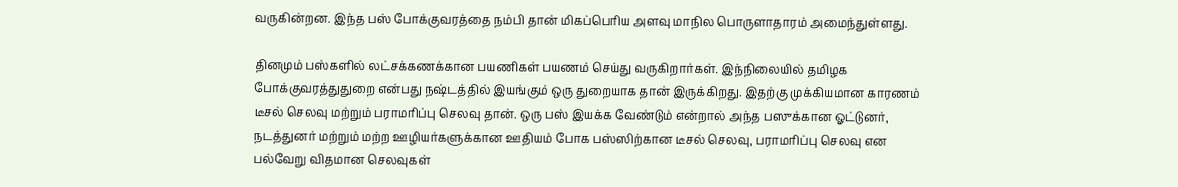வருகின்றன. இந்த பஸ் போக்குவரத்தை நம்பி தான் மிகப்பெரிய அளவு மாநில பொருளாதாரம் அமைந்துள்ளது.

தினமும் பஸ்களில் லட்சக்கணக்கான பயணிகள் பயணம் செய்து வருகிறார்கள். இந்நிலையில் தமிழக போக்குவரத்துதுறை என்பது நஷ்டத்தில் இயங்கும் ஒரு துறையாக தான் இருக்கிறது. இதற்கு முக்கியமான காரணம் டீசல் செலவு மற்றும் பராமரிப்பு செலவு தான். ஒரு பஸ் இயக்க வேண்டும் என்றால் அந்த பஸுக்கான ஓட்டுனர், நடத்துனர் மற்றும் மற்ற ஊழியர்களுக்கான ஊதியம் போக பஸ்ஸிற்கான டீசல் செலவு, பராமரிப்பு செலவு என பல்வேறு விதமான செலவுகள்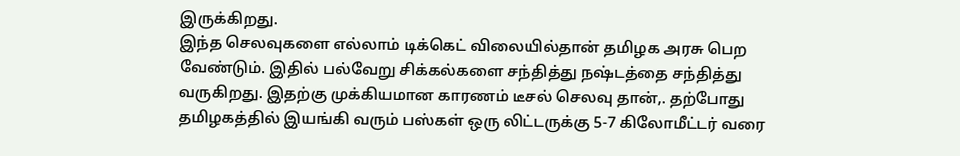இருக்கிறது.
இந்த செலவுகளை எல்லாம் டிக்கெட் விலையில்தான் தமிழக அரசு பெற வேண்டும். இதில் பல்வேறு சிக்கல்களை சந்தித்து நஷ்டத்தை சந்தித்து வருகிறது. இதற்கு முக்கியமான காரணம் டீசல் செலவு தான்,. தற்போது தமிழகத்தில் இயங்கி வரும் பஸ்கள் ஒரு லிட்டருக்கு 5-7 கிலோமீட்டர் வரை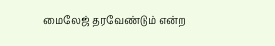மைலேஜ் தரவேண்டும் என்ற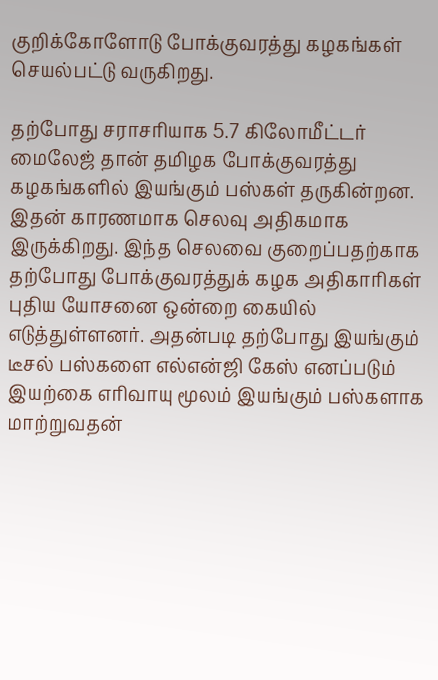குறிக்கோளோடு போக்குவரத்து கழகங்கள் செயல்பட்டு வருகிறது.

தற்போது சராசரியாக 5.7 கிலோமீட்டர் மைலேஜ் தான் தமிழக போக்குவரத்து கழகங்களில் இயங்கும் பஸ்கள் தருகின்றன. இதன் காரணமாக செலவு அதிகமாக இருக்கிறது. இந்த செலவை குறைப்பதற்காக தற்போது போக்குவரத்துக் கழக அதிகாரிகள் புதிய யோசனை ஒன்றை கையில் எடுத்துள்ளனர். அதன்படி தற்போது இயங்கும் டீசல் பஸ்களை எல்என்ஜி கேஸ் எனப்படும் இயற்கை எரிவாயு மூலம் இயங்கும் பஸ்களாக மாற்றுவதன்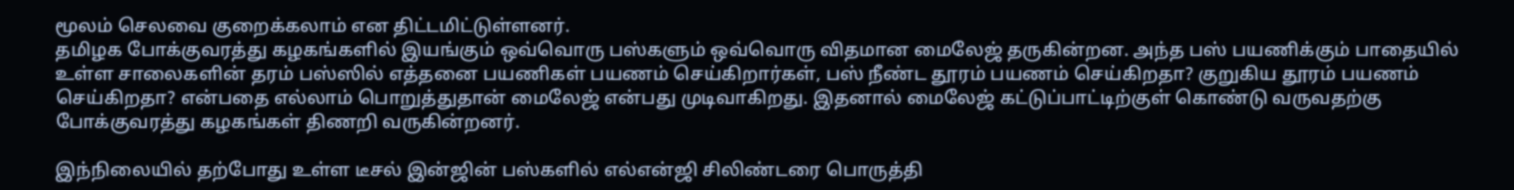மூலம் செலவை குறைக்கலாம் என திட்டமிட்டுள்ளனர்.
தமிழக போக்குவரத்து கழகங்களில் இயங்கும் ஒவ்வொரு பஸ்களும் ஒவ்வொரு விதமான மைலேஜ் தருகின்றன. அந்த பஸ் பயணிக்கும் பாதையில் உள்ள சாலைகளின் தரம் பஸ்ஸில் எத்தனை பயணிகள் பயணம் செய்கிறார்கள், பஸ் நீண்ட தூரம் பயணம் செய்கிறதா? குறுகிய தூரம் பயணம் செய்கிறதா? என்பதை எல்லாம் பொறுத்துதான் மைலேஜ் என்பது முடிவாகிறது. இதனால் மைலேஜ் கட்டுப்பாட்டிற்குள் கொண்டு வருவதற்கு போக்குவரத்து கழகங்கள் திணறி வருகின்றனர்.

இந்நிலையில் தற்போது உள்ள டீசல் இன்ஜின் பஸ்களில் எல்என்ஜி சிலிண்டரை பொருத்தி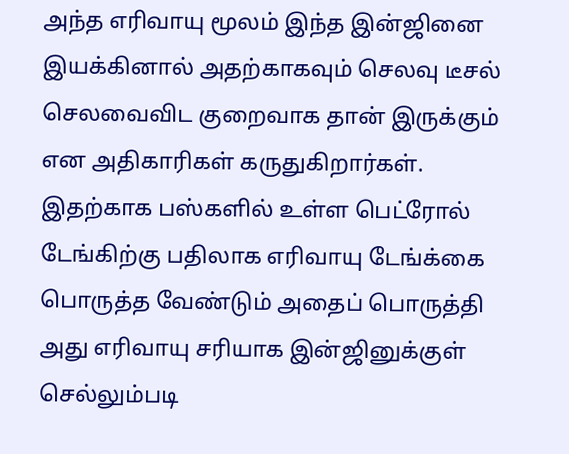அந்த எரிவாயு மூலம் இந்த இன்ஜினை இயக்கினால் அதற்காகவும் செலவு டீசல் செலவைவிட குறைவாக தான் இருக்கும் என அதிகாரிகள் கருதுகிறார்கள். இதற்காக பஸ்களில் உள்ள பெட்ரோல் டேங்கிற்கு பதிலாக எரிவாயு டேங்க்கை பொருத்த வேண்டும் அதைப் பொருத்தி அது எரிவாயு சரியாக இன்ஜினுக்குள் செல்லும்படி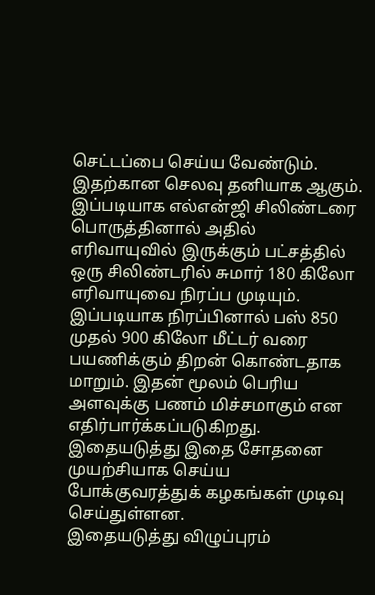செட்டப்பை செய்ய வேண்டும். இதற்கான செலவு தனியாக ஆகும்.
இப்படியாக எல்என்ஜி சிலிண்டரை பொருத்தினால் அதில் எரிவாயுவில் இருக்கும் பட்சத்தில் ஒரு சிலிண்டரில் சுமார் 180 கிலோ எரிவாயுவை நிரப்ப முடியும். இப்படியாக நிரப்பினால் பஸ் 850 முதல் 900 கிலோ மீட்டர் வரை பயணிக்கும் திறன் கொண்டதாக மாறும். இதன் மூலம் பெரிய அளவுக்கு பணம் மிச்சமாகும் என எதிர்பார்க்கப்படுகிறது. இதையடுத்து இதை சோதனை முயற்சியாக செய்ய போக்குவரத்துக் கழகங்கள் முடிவு செய்துள்ளன.
இதையடுத்து விழுப்புரம்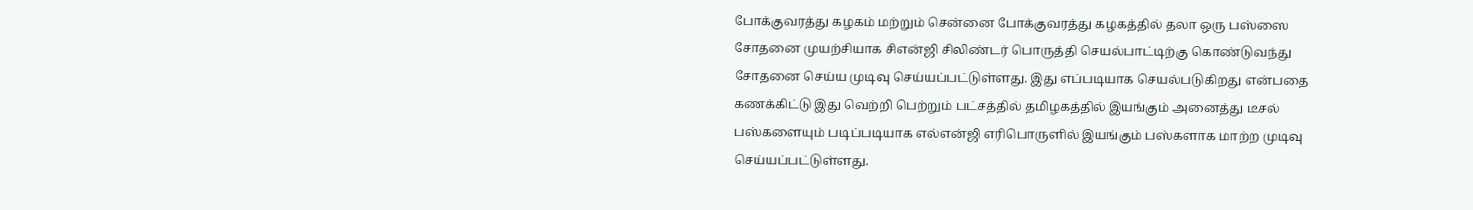போக்குவரத்து கழகம் மற்றும் சென்னை போக்குவரத்து கழகத்தில் தலா ஒரு பஸ்ஸை சோதனை முயற்சியாக சிஎன்ஜி சிலிண்டர் பொருத்தி செயல்பாட்டிற்கு கொண்டுவந்து சோதனை செய்ய முடிவு செய்யப்பட்டுள்ளது. இது எப்படியாக செயல்படுகிறது என்பதை கணக்கிட்டு இது வெற்றி பெற்றும் பட்சத்தில் தமிழகத்தில் இயங்கும் அனைத்து டீசல் பஸ்களையும் படிப்படியாக எல்என்ஜி எரிபொருளில் இயங்கும் பஸ்களாக மாற்ற முடிவு செய்யப்பட்டுள்ளது.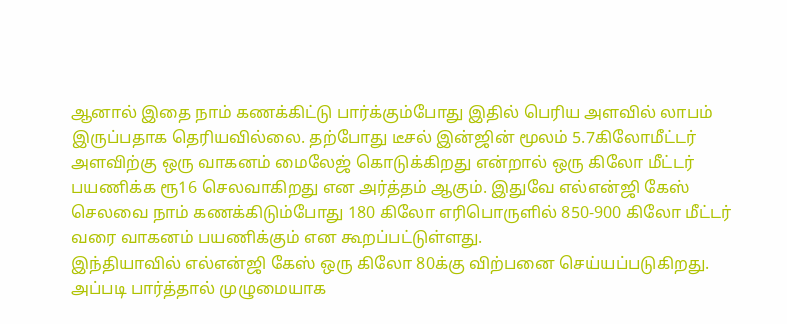ஆனால் இதை நாம் கணக்கிட்டு பார்க்கும்போது இதில் பெரிய அளவில் லாபம் இருப்பதாக தெரியவில்லை. தற்போது டீசல் இன்ஜின் மூலம் 5.7கிலோமீட்டர் அளவிற்கு ஒரு வாகனம் மைலேஜ் கொடுக்கிறது என்றால் ஒரு கிலோ மீட்டர் பயணிக்க ரூ16 செலவாகிறது என அர்த்தம் ஆகும். இதுவே எல்என்ஜி கேஸ் செலவை நாம் கணக்கிடும்போது 180 கிலோ எரிபொருளில் 850-900 கிலோ மீட்டர் வரை வாகனம் பயணிக்கும் என கூறப்பட்டுள்ளது.
இந்தியாவில் எல்என்ஜி கேஸ் ஒரு கிலோ 80க்கு விற்பனை செய்யப்படுகிறது. அப்படி பார்த்தால் முழுமையாக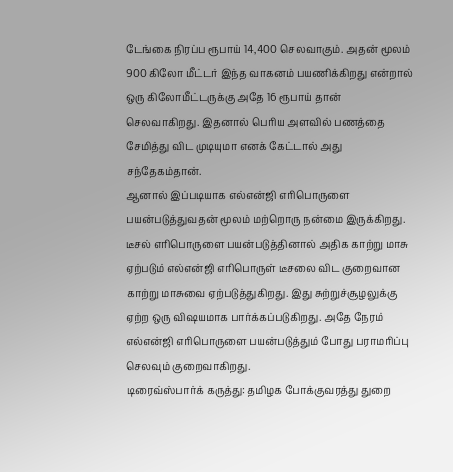டேங்கை நிரப்ப ரூபாய் 14,400 செலவாகும். அதன் மூலம் 900 கிலோ மீட்டர் இந்த வாகனம் பயணிக்கிறது என்றால் ஒரு கிலோமீட்டருக்கு அதே 16 ரூபாய் தான் செலவாகிறது. இதனால் பெரிய அளவில் பணத்தை சேமித்து விட முடியுமா எனக் கேட்டால் அது சந்தேகம்தான்.
ஆனால் இப்படியாக எல்என்ஜி எரிபொருளை பயன்படுத்துவதன் மூலம் மற்றொரு நன்மை இருக்கிறது. டீசல் எரிபொருளை பயன்படுத்தினால் அதிக காற்று மாசு ஏற்படும் எல்என்ஜி எரிபொருள் டீசலை விட குறைவான காற்று மாசுவை ஏற்படுத்துகிறது. இது சுற்றுச்சூழலுக்கு ஏற்ற ஒரு விஷயமாக பார்க்கப்படுகிறது. அதே நேரம் எல்என்ஜி எரிபொருளை பயன்படுத்தும் போது பராமரிப்பு செலவும் குறைவாகிறது.
டிரைவ்ஸ்பார்க் கருத்து: தமிழக போக்குவரத்து துறை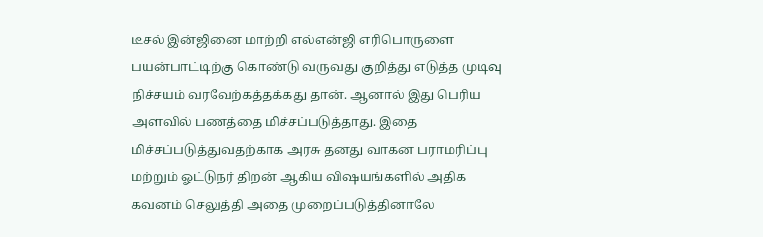டீசல் இன்ஜினை மாற்றி எல்என்ஜி எரிபொருளை பயன்பாட்டிற்கு கொண்டு வருவது குறித்து எடுத்த முடிவு நிச்சயம் வரவேற்கத்தக்கது தான். ஆனால் இது பெரிய அளவில் பணத்தை மிச்சப்படுத்தாது. இதை மிச்சப்படுத்துவதற்காக அரசு தனது வாகன பராமரிப்பு மற்றும் ஓட்டுநர் திறன் ஆகிய விஷயங்களில் அதிக கவனம் செலுத்தி அதை முறைப்படுத்தினாலே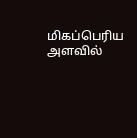மிகப்பெரிய அளவில்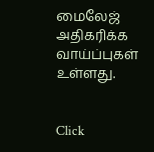மைலேஜ் அதிகரிக்க வாய்ப்புகள் உள்ளது.


Click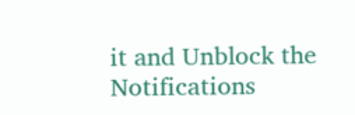it and Unblock the Notifications